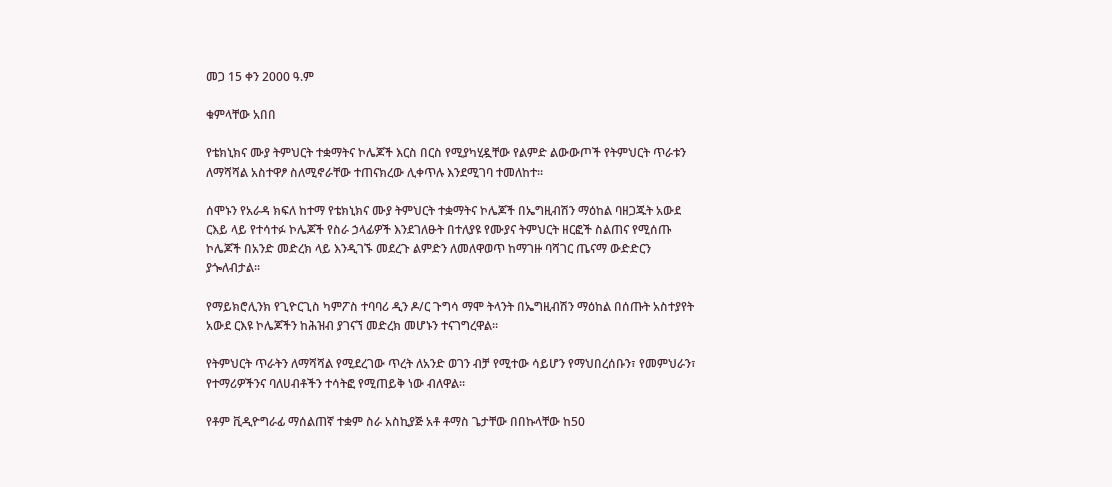መጋ 15 ቀን 2000 ዓ.ም

ቁምላቸው አበበ

የቴክኒክና ሙያ ትምህርት ተቋማትና ኮሌጆች እርስ በርስ የሚያካሂዷቸው የልምድ ልውውጦች የትምህርት ጥራቱን ለማሻሻል አስተዋፆ ስለሚኖራቸው ተጠናክረው ሊቀጥሉ እንደሚገባ ተመለከተ፡፡

ሰሞኑን የአራዳ ክፍለ ከተማ የቴክኒክና ሙያ ትምህርት ተቋማትና ኮሌጆች በኤግዚብሽን ማዕከል ባዘጋጁት አውደ ርእይ ላይ የተሳተፉ ኮሌጆች የስራ ኃላፊዎች እንደገለፁት በተለያዩ የሙያና ትምህርት ዘርፎች ስልጠና የሚሰጡ ኮሌጆች በአንድ መድረክ ላይ እንዲገኙ መደረጉ ልምድን ለመለዋወጥ ከማገዙ ባሻገር ጤናማ ውድድርን ያጐለብታል፡፡

የማይክሮሊንክ የጊዮርጊስ ካምፖስ ተባባሪ ዲን ዶ/ር ጉግሳ ማሞ ትላንት በኤግዚብሽን ማዕከል በሰጡት አስተያየት አውደ ርእዩ ኮሌጆችን ከሕዝብ ያገናኘ መድረክ መሆኑን ተናገግረዋል፡፡

የትምህርት ጥራትን ለማሻሻል የሚደረገው ጥረት ለአንድ ወገን ብቻ የሚተው ሳይሆን የማህበረሰቡን፣ የመምህራን፣ የተማሪዎችንና ባለሀብቶችን ተሳትፎ የሚጠይቅ ነው ብለዋል፡፡

የቶም ቪዲዮግራፊ ማሰልጠኛ ተቋም ስራ አስኪያጅ አቶ ቶማስ ጌታቸው በበኩላቸው ከ50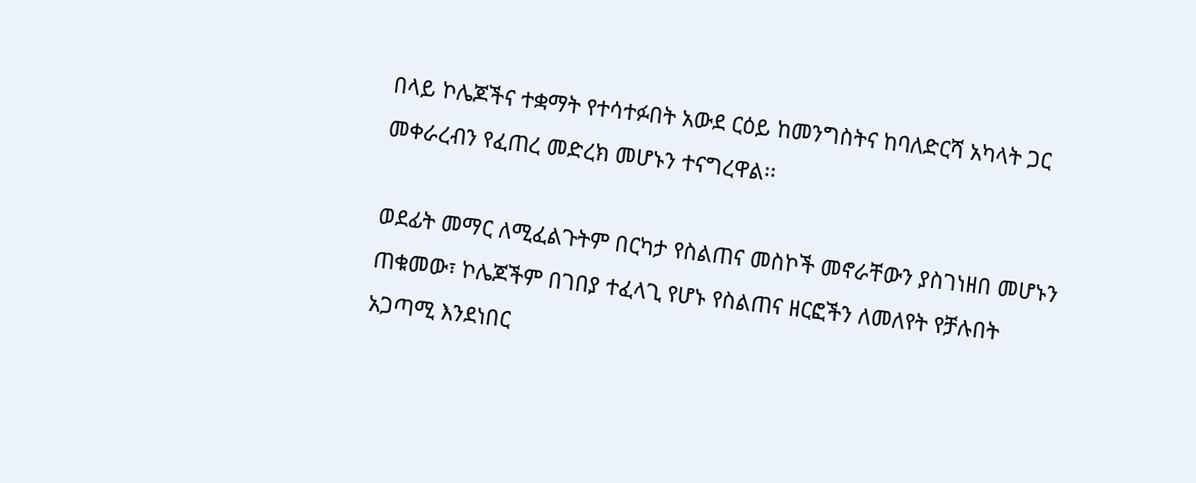በላይ ኮሌጆችና ተቋማት የተሳተፉበት አውደ ርዕይ ከመንግስትና ከባለድርሻ አካላት ጋር መቀራረብን የፈጠረ መድረክ መሆኑን ተናግረዋል፡፡

ወደፊት መማር ለሚፈልጉትም በርካታ የስልጠና መስኮች መኖራቸውን ያስገነዘበ መሆኑን ጠቁመው፣ ኮሌጆችም በገበያ ተፈላጊ የሆኑ የስልጠና ዘርፎችን ለመለየት የቻሉበት አጋጣሚ እንደነበር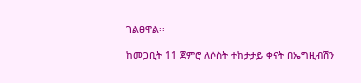ገልፀዋል፡፡

ከመጋቢት 11 ጀምሮ ለሶስት ተከታታይ ቀናት በኤግዚብሽን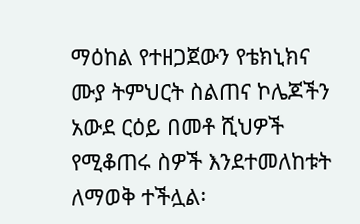ማዕከል የተዘጋጀውን የቴክኒክና ሙያ ትምህርት ስልጠና ኮሌጆችን አውደ ርዕይ በመቶ ሺህዎች የሚቆጠሩ ስዎች እንደተመለከቱት ለማወቅ ተችሏል፡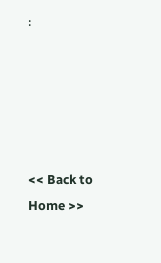፡





<< Back to Home >>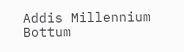Addis Millennium Bottum